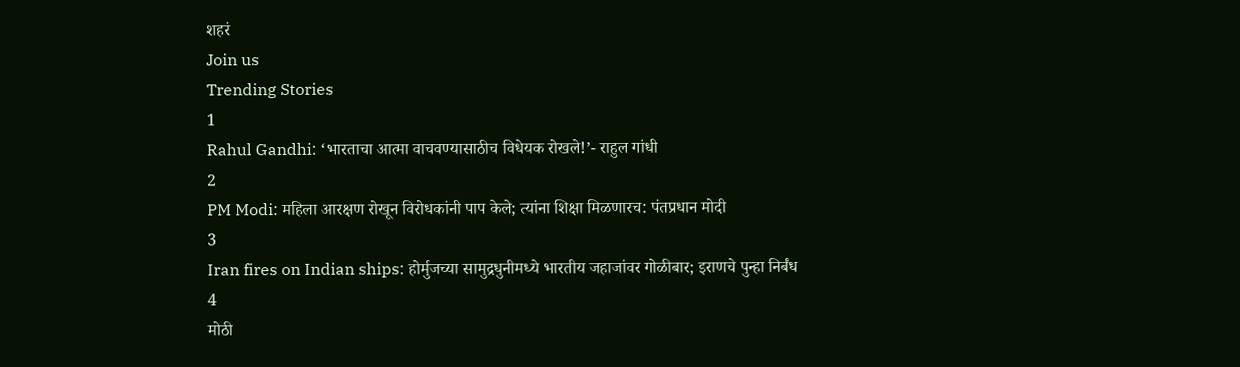शहरं
Join us
Trending Stories
1
Rahul Gandhi: ‘भारताचा आत्मा वाचवण्यासाठीच विधेयक रोखले!’- राहुल गांधी
2
PM Modi: महिला आरक्षण रोखून विरोधकांनी पाप केले; त्यांना शिक्षा मिळणारच: पंतप्रधान मोदी
3
Iran fires on Indian ships: होर्मुजच्या सामुद्रधुनीमध्ये भारतीय जहाजांवर गोळीबार; इराणचे पुन्हा निर्बंध
4
मोठी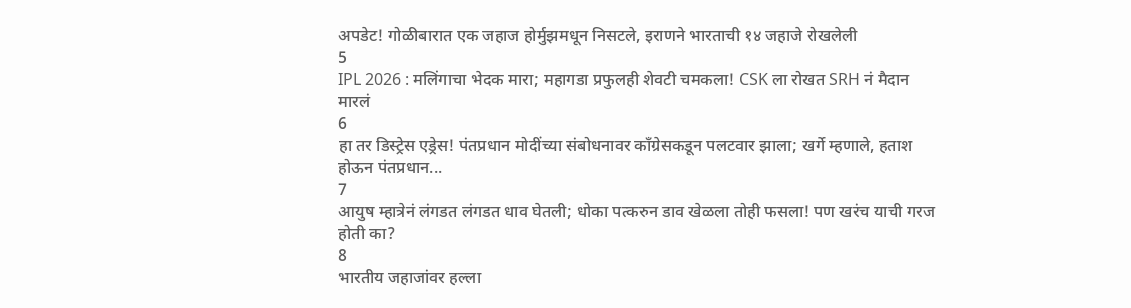अपडेट! गोळीबारात एक जहाज होर्मुझमधून निसटले, इराणने भारताची १४ जहाजे रोखलेली
5
IPL 2026 : मलिंगाचा भेदक मारा; महागडा प्रफुलही शेवटी चमकला! CSK ला रोखत SRH नं मैदान मारलं
6
हा तर डिस्ट्रेस एड्रेस! पंतप्रधान मोदींच्या संबोधनावर काँग्रेसकडून पलटवार झाला; खर्गे म्हणाले, हताश होऊन पंतप्रधान...
7
आयुष म्हात्रेनं लंगडत लंगडत धाव घेतली; धोका पत्करुन डाव खेळला तोही फसला! पण खरंच याची गरज होती का?
8
भारतीय जहाजांवर हल्ला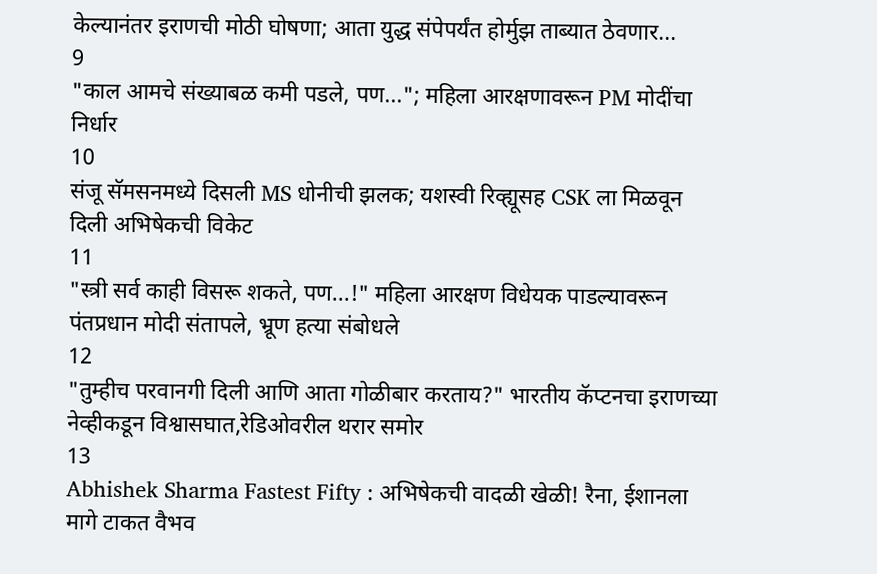केल्यानंतर इराणची मोठी घोषणा; आता युद्ध संपेपर्यंत होर्मुझ ताब्यात ठेवणार...
9
"काल आमचे संख्याबळ कमी पडले, पण..."; महिला आरक्षणावरून PM मोदींचा निर्धार
10
संजू सॅमसनमध्ये दिसली MS धोनीची झलक; यशस्वी रिव्ह्यूसह CSK ला मिळवून दिली अभिषेकची विकेट
11
"स्त्री सर्व काही विसरू शकते, पण...!" महिला आरक्षण विधेयक पाडल्यावरून पंतप्रधान मोदी संतापले, भ्रूण हत्या संबोधले
12
"तुम्हीच परवानगी दिली आणि आता गोळीबार करताय?" भारतीय कॅप्टनचा इराणच्या नेव्हीकडून विश्वासघात,रेडिओवरील थरार समोर
13
Abhishek Sharma Fastest Fifty : अभिषेकची वादळी खेळी! रैना, ईशानला मागे टाकत वैभव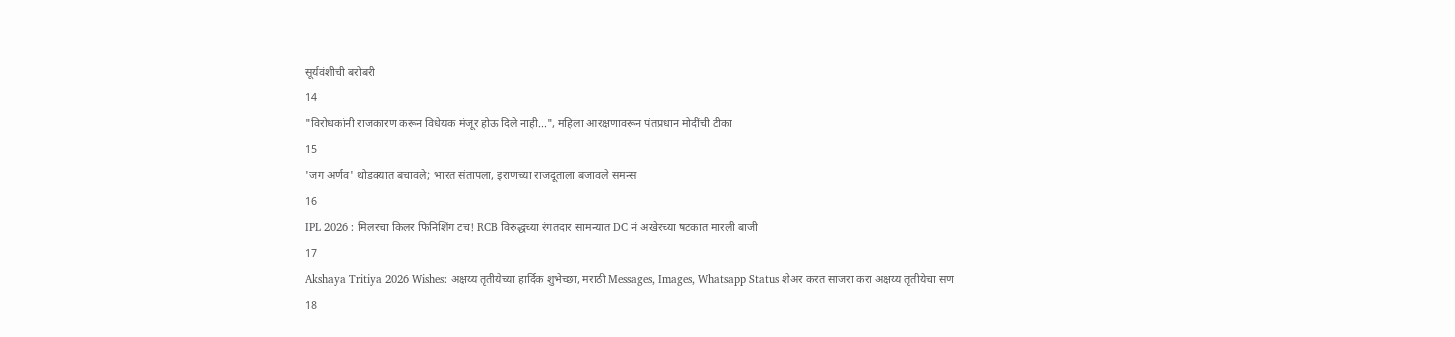सूर्यवंशीची बरोबरी
14
"विरोधकांनी राजकारण करून विधेयक मंजूर होऊ दिले नाही...", महिला आरक्षणावरून पंतप्रधान मोदींची टीका
15
'जग अर्णव' थोडक्यात बचावले; भारत संतापला, इराणच्या राजदूताला बजावले समन्स
16
IPL 2026 : मिलरचा किलर फिनिशिंग टच! RCB विरुद्धच्या रंगतदार सामन्यात DC नं अखेरच्या षटकात मारली बाजी
17
Akshaya Tritiya 2026 Wishes: अक्षय्य तृतीयेच्या हार्दिक शुभेच्छा, मराठी Messages, Images, Whatsapp Status शेअर करत साजरा करा अक्षय्य तृतीयेचा सण
18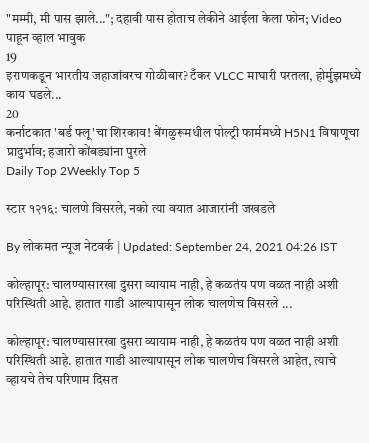"मम्मी, मी पास झाले..."; दहावी पास होताच लेकीने आईला केला फोन; Video पाहून व्हाल भावुक
19
इराणकडून भारतीय जहाजांवरच गोळीबार? टँकर VLCC माघारी परतला, होर्मुझमध्ये काय घडले...
20
कर्नाटकात 'बर्ड फ्लू'चा शिरकाव! बेंगळुरूमधील पोल्ट्री फार्ममध्ये H5N1 विषाणूचा प्रादुर्भाव; हजारो कोंबड्यांना पुरले
Daily Top 2Weekly Top 5

स्टार १२१६: चालणे विसरले, नको त्या वयात आजारांनी जखडले

By लोकमत न्यूज नेटवर्क | Updated: September 24, 2021 04:26 IST

कोल्हापूर: चालण्यासारखा दुसरा व्यायाम नाही, हे कळतंय पण वळत नाही अशी परिस्थिती आहे. हातात गाडी आल्यापासून लोक चालणेच विसरले ...

कोल्हापूर: चालण्यासारखा दुसरा व्यायाम नाही, हे कळतंय पण वळत नाही अशी परिस्थिती आहे. हातात गाडी आल्यापासून लोक चालणेच विसरले आहेत, त्याचे व्हायचे तेच परिणाम दिसत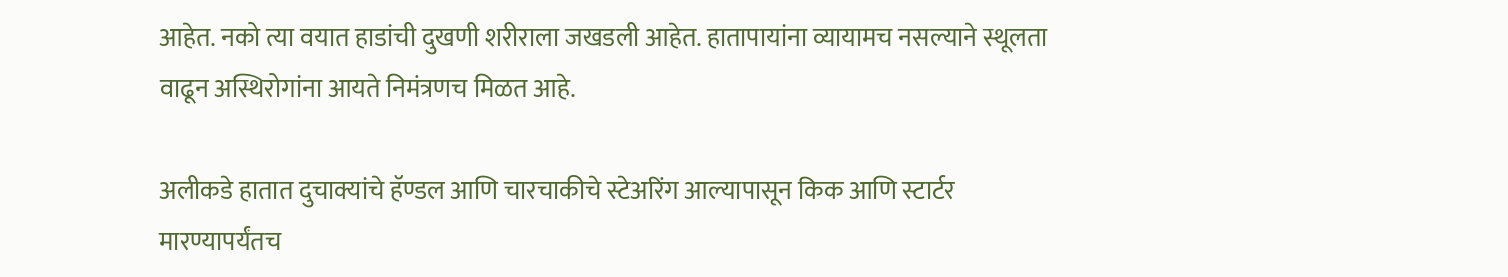आहेत. नको त्या वयात हाडांची दुखणी शरीराला जखडली आहेत. हातापायांना व्यायामच नसल्याने स्थूलता वाढून अस्थिरोगांना आयते निमंत्रणच मिळत आहे.

अलीकडे हातात दुचाक्यांचे हॅण्डल आणि चारचाकीचे स्टेअरिंग आल्यापासून किक आणि स्टार्टर मारण्यापर्यंतच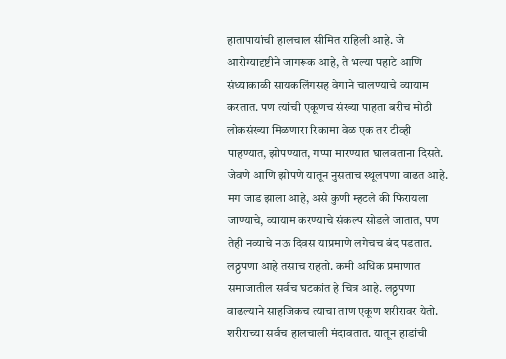हातापायांची हालचाल सीमित राहिली आहे. जे आरोग्यादृष्टीने जागरूक आहे, ते भल्या पहाटे आणि संध्याकाळी सायकलिंगसह वेगाने चालण्याचे व्यायाम करतात. पण त्यांची एकूणच संख्या पाहता बरीच मोठी लोकसंख्या मिळणारा रिकामा वेळ एक तर टीव्ही पाहण्यात, झोपण्यात, गप्पा मारण्यात घालवताना दिसते. जेवणे आणि झोपणे यातून नुसताच स्थूलपणा वाढत आहे. मग जाड झाला आहे, असे कुणी म्हटले की फिरायला जाण्याचे, व्यायाम करण्याचे संकल्प सोडले जातात, पण तेही नव्याचे नऊ दिवस याप्रमाणे लगेचच बंद पडतात. लठ्ठपणा आहे तसाच राहतो. कमी अधिक प्रमाणात समाजातील सर्वच घटकांत हे चित्र आहे. लठ्ठपणा वाढल्याने साहजिकच त्याचा ताण एकूण शरीरावर येतो. शरीराच्या सर्वच हालचाली मंदावतात. यातून हाडांची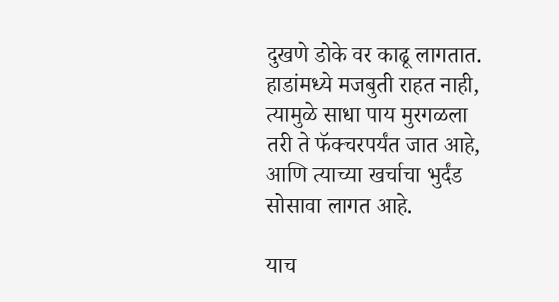दुखणे डोके वर काढू लागतात. हाडांमध्ये मजबुती राहत नाही, त्यामुळे साधा पाय मुरगळला तरी ते फॅक्चरपर्यंत जात आहे, आणि त्याच्या खर्चाचा भुर्दंड सोसावा लागत आहे.

याच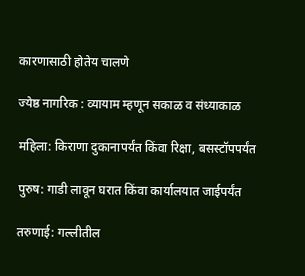कारणासाठी होतेय चालणे

ज्येष्ठ नागरिक : व्यायाम म्हणून सकाळ व संध्याकाळ

महिला: किराणा दुकानापर्यंत किंवा रिक्षा, बसस्टॉपपर्यंत

पुरुष: गाडी लावून घरात किंवा कार्यालयात जाईपर्यंत

तरुणाई: गल्लीतील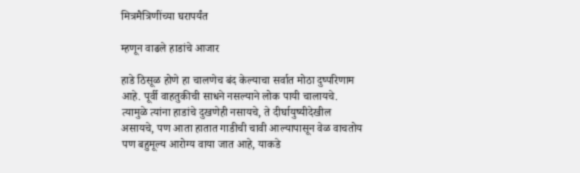मित्रमैत्रिणींच्या घरापर्यंत

म्हणून वाढले हाडांचे आजार

हाडे ठिसूळ होणे हा चालणेच बंद केल्याचा सर्वात मोठा दुष्परिणाम आहे. पूर्वी वाहतुकीची साधने नसल्याने लोक पायी चालायचे. त्यामुळे त्यांना हाडांचे दुखणेही नसायचे, ते दीर्घायुष्यीदेखील असायचे, पण आता हातात गाडीची चावी आल्यापासून वेळ वाचतोय पण बहुमूल्य आरोग्य वाया जात आहे, याकडे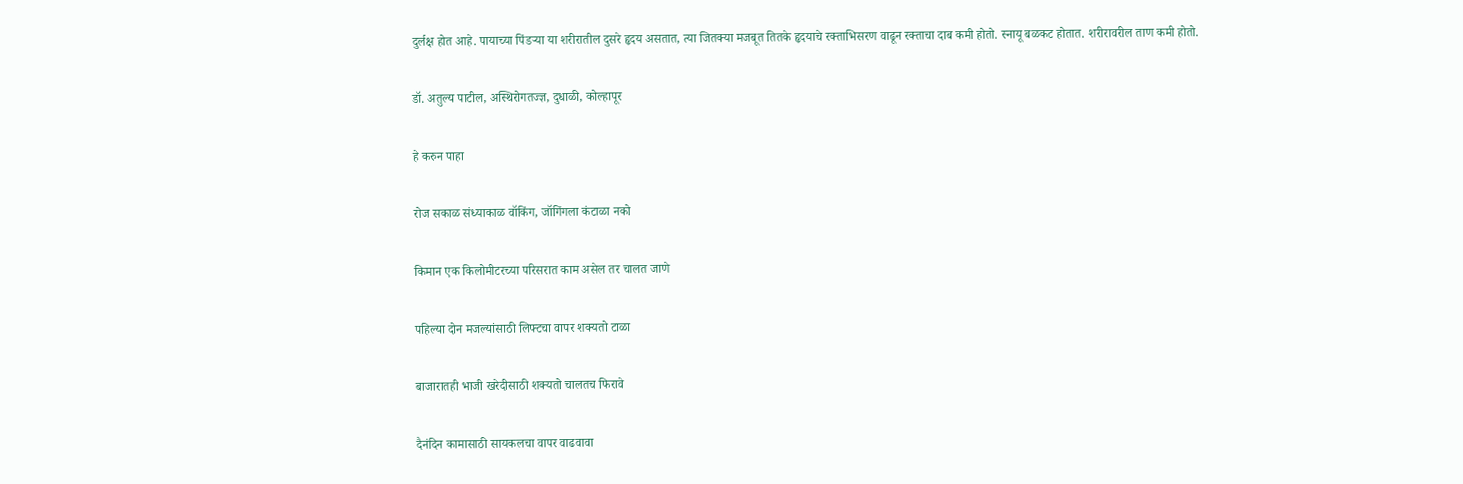दुर्लक्ष होत आहे. पायाच्या पिंडऱ्या या शरीरातील दुसरे हृदय असतात, त्या जितक्या मजबूत तितके हृदयाचे रक्ताभिसरण वाढून रक्ताचा दाब कमी होतो. स्नायू बळकट होतात. शरीरावरील ताण कमी होतो.

डॉ. अतुल्य पाटील, अस्थिरोगतज्ज्ञ, दुधाळी, कोल्हापूर

हे करुन पाहा

रोज सकाळ संध्याकाळ वॉकिंग, जॉगिंगला कंटाळा नको

किमान एक किलोमीटरच्या परिसरात काम असेल तर चालत जाणे

पहिल्या दोन मजल्यांसाठी लिफ्टचा वापर शक्यतो टाळा

बाजारातही भाजी खरेदीसाठी शक्यतो चालतच फिरावे

दैनंदिन कामासाठी सायकलचा वापर वाढवावा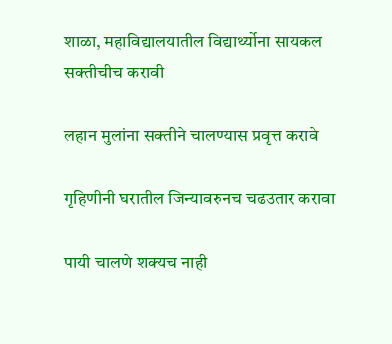शाळा, महाविद्यालयातील विद्यार्थ्योना सायकल सक्तीचीच करावी

लहान मुलांना सक्तीने चालण्यास प्रवृत्त करावे

गृहिणीनी घरातील जिन्यावरुनच चढउतार करावा

पायी चालणे शक्यच नाही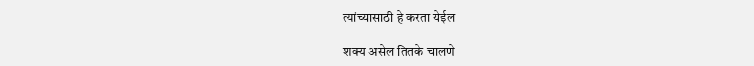त्यांच्यासाठी हे करता येईल

शक्य असेल तितके चालणे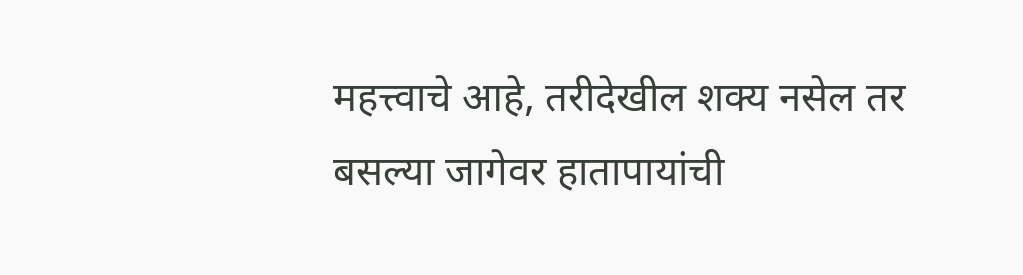महत्त्वाचे आहे, तरीदेखील शक्य नसेल तर बसल्या जागेवर हातापायांची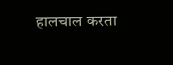हालचाल करता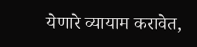येणारे व्यायाम करावेत,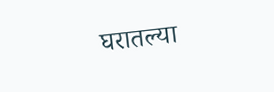घरातल्या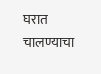घरात चालण्याचा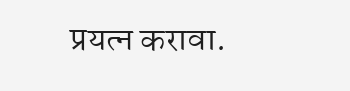प्रयत्न करावा.